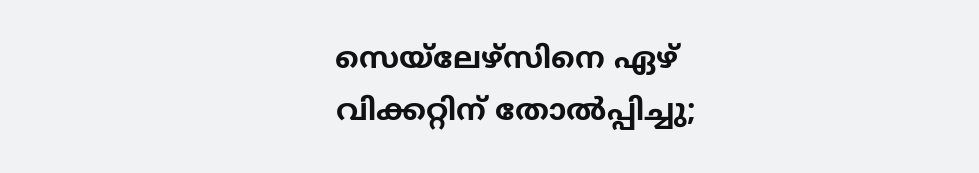സെയ്‌ലേഴ്‌സിനെ ഏഴ് വിക്കറ്റിന് തോൽപ്പിച്ചു;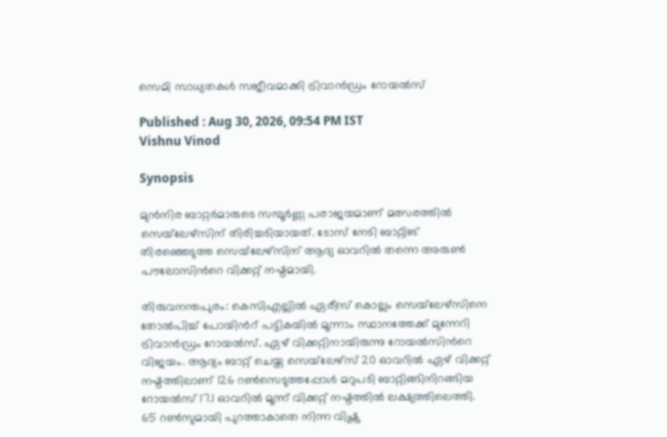സെമി സാധ്യതകള്‍ സജീവമാക്കി ട്രിവാൻഡ്രം റോയൽസ്

Published : Aug 30, 2026, 09:54 PM IST
Vishnu Vinod

Synopsis

മുൻനിര ബാറ്റർമാരുടെ സമ്പൂർണ്ണ പരാജയമാണ് മത്സരത്തിൽ സെയ്‌ലേഴ്‌സിന് തിരിച്ചടിയായത്. ടോസ് നേടി ബാറ്റിങ് തിരഞ്ഞെടുത്ത സെയ്‌ലേഴ്‌സിന് ആദ്യ ഓവറിൽ തന്നെ അരുൺ പൗലോസിന്‍റെ വിക്കറ്റ് നഷ്ടമായി.

തിരുവനന്തപുരം: കെസിഎല്ലിൽ ഏരീസ് കൊല്ലം സെയ്‌ലേഴ്‌സിനെ തോൽപിച്ച് പോയിന്‍റ് പട്ടികയിൽ മൂന്നാം സ്ഥാനത്തേക്ക് മുന്നേറി ട്രിവാൻഡ്രം റോയൽസ്. ഏഴ് വിക്കറ്റിനായിരുന്നു റോയൽസിന്‍റെ വിജയം. ആദ്യം ബാറ്റ് ചെയ്ത സെയ്‌ലേഴ്‌സ് 20 ഓവറിൽ ഏഴ് വിക്കറ്റ് നഷ്ടത്തിലാണ് 126 റൺസെടുത്തപ്പോള്‍ മറുപടി ബാറ്റിങ്ങിനിറങ്ങിയ റോയൽസ് 17.1 ഓവറിൽ മൂന്ന് വിക്കറ്റ് നഷ്ടത്തിൽ ലക്ഷ്യത്തിലെത്തി. 65 റണ്‍സുമായി പുറത്താകാതെ നിന്ന വിഷ്ണു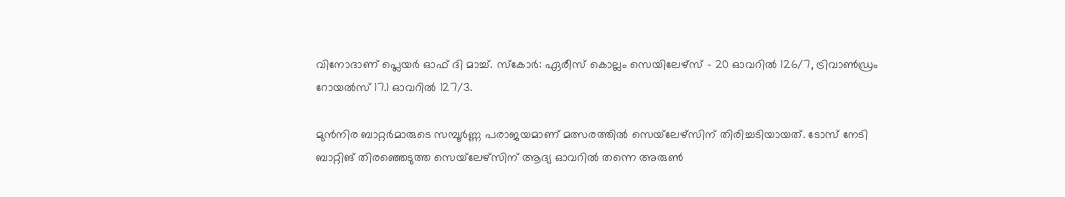വിനോദാണ് പ്ലെയർ ഓഫ് ദി മാച്ച്. സ്കോര്‍: ഏരീസ് കൊല്ലം സെയിലേഴ്സ് - 20 ഓവറിൽ 126/7, ട്രിവാൺഡ്രം റോയൽസ് 17.1 ഓവറിൽ 127/3.

മുൻനിര ബാറ്റർമാരുടെ സമ്പൂർണ്ണ പരാജയമാണ് മത്സരത്തിൽ സെയ്‌ലേഴ്‌സിന് തിരിച്ചടിയായത്. ടോസ് നേടി ബാറ്റിങ് തിരഞ്ഞെടുത്ത സെയ്‌ലേഴ്‌സിന് ആദ്യ ഓവറിൽ തന്നെ അരുൺ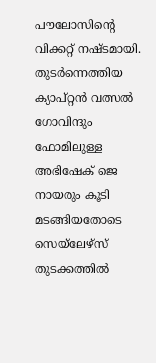പൗലോസിന്‍റെ വിക്കറ്റ് നഷ്ടമായി. തുടർന്നെത്തിയ ക്യാപ്റ്റൻ വത്സൽ ഗോവിന്ദും ഫോമിലുള്ള അഭിഷേക് ജെ നായരും കൂടി മടങ്ങിയതോടെ സെയ്‌ലേഴ്‌സ് തുടക്കത്തിൽ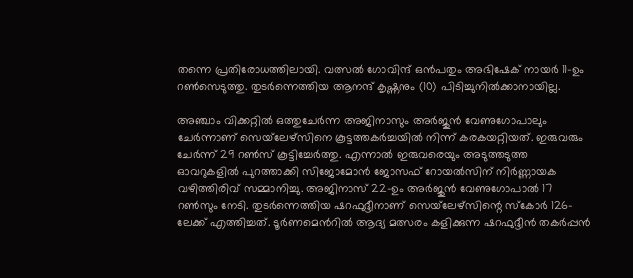തന്നെ പ്രതിരോധത്തിലായി. വത്സൽ ഗോവിന്ദ് ഒൻപതും അഭിഷേക് നായർ 11-ഉം റൺസെടുത്തു. തുടർന്നെത്തിയ ആനന്ദ് കൃഷ്ണനും (10) പിടിച്ചുനിൽക്കാനായില്ല.

അഞ്ചാം വിക്കറ്റിൽ ഒത്തുചേർന്ന അജിനാസും അർജുൻ വേണുഗോപാലും ചേർന്നാണ് സെയ്‌ലേഴ്‌സിനെ കൂട്ടത്തകർച്ചയിൽ നിന്ന് കരകയറ്റിയത്. ഇരുവരും ചേർന്ന് 29 റൺസ് കൂട്ടിച്ചേർത്തു. എന്നാൽ ഇരുവരെയും അടുത്തടുത്ത ഓവറുകളിൽ പുറത്താക്കി സിജോമോൻ ജോസഫ് റോയൽസിന് നിർണ്ണായക വഴിത്തിരിവ് സമ്മാനിച്ചു. അജിനാസ് 22-ഉം അർജുൻ വേണുഗോപാൽ 17 റൺസും നേടി. തുടർന്നെത്തിയ ഷറഫുദ്ദീനാണ് സെയ്‌ലേഴ്‌സിന്റെ സ്കോർ 126-ലേക്ക് എത്തിച്ചത്. ടൂർണമെന്‍റിൽ ആദ്യ മത്സരം കളിക്കുന്ന ഷറഫുദ്ദീൻ തകർപ്പൻ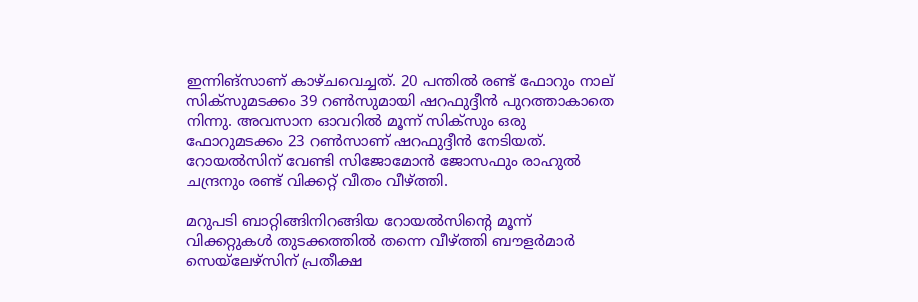ഇന്നിങ്സാണ് കാഴ്ചവെച്ചത്. 20 പന്തിൽ രണ്ട് ഫോറും നാല് സിക്സുമടക്കം 39 റൺസുമായി ഷറഫുദ്ദീൻ പുറത്താകാതെ നിന്നു. അവസാന ഓവറിൽ മൂന്ന് സിക്സും ഒരു ഫോറുമടക്കം 23 റൺസാണ് ഷറഫുദ്ദീൻ നേടിയത്. റോയൽസിന് വേണ്ടി സിജോമോൻ ജോസഫും രാഹുൽ ചന്ദ്രനും രണ്ട് വിക്കറ്റ് വീതം വീഴ്ത്തി.

മറുപടി ബാറ്റിങ്ങിനിറങ്ങിയ റോയൽസിന്‍റെ മൂന്ന് വിക്കറ്റുകൾ തുടക്കത്തിൽ തന്നെ വീഴ്ത്തി ബൗളർമാർ സെയ്‌ലേഴ്‌സിന് പ്രതീക്ഷ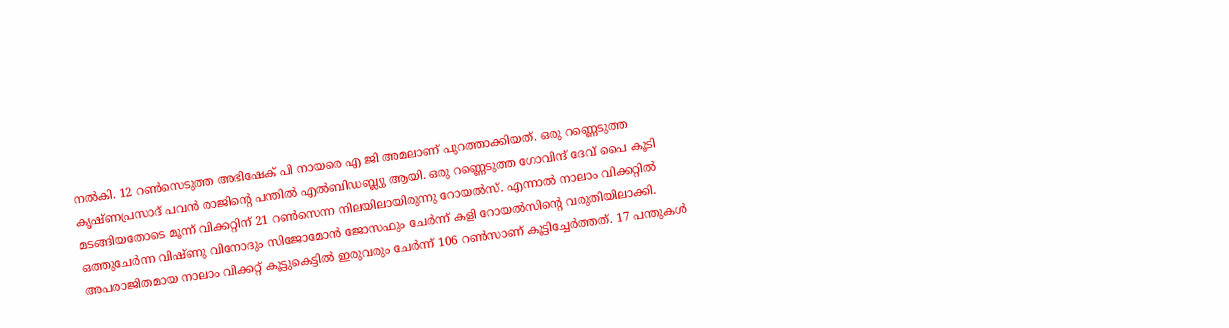നൽകി. 12 റൺസെടുത്ത അഭിഷേക് പി നായരെ എ ജി അമലാണ് പുറത്താക്കിയത്. ഒരു റണ്ണെടുത്ത കൃഷ്ണപ്രസാദ് പവൻ രാജിന്റെ പന്തിൽ എൽബിഡബ്ല്യു ആയി. ഒരു റണ്ണെടുത്ത ഗോവിന്ദ് ദേവ് പൈ കൂടി മടങ്ങിയതോടെ മൂന്ന് വിക്കറ്റിന് 21 റൺസെന്ന നിലയിലായിരുന്നു റോയൽസ്. എന്നാൽ നാലാം വിക്കറ്റിൽ ഒത്തുചേർന്ന വിഷ്ണു വിനോദും സിജോമോൻ ജോസഫും ചേർന്ന് കളി റോയൽസിന്റെ വരുതിയിലാക്കി. അപരാജിതമായ നാലാം വിക്കറ്റ് കൂട്ടുകെട്ടിൽ ഇരുവരും ചേർന്ന് 106 റൺസാണ് കൂട്ടിച്ചേർത്തത്. 17 പന്തുകൾ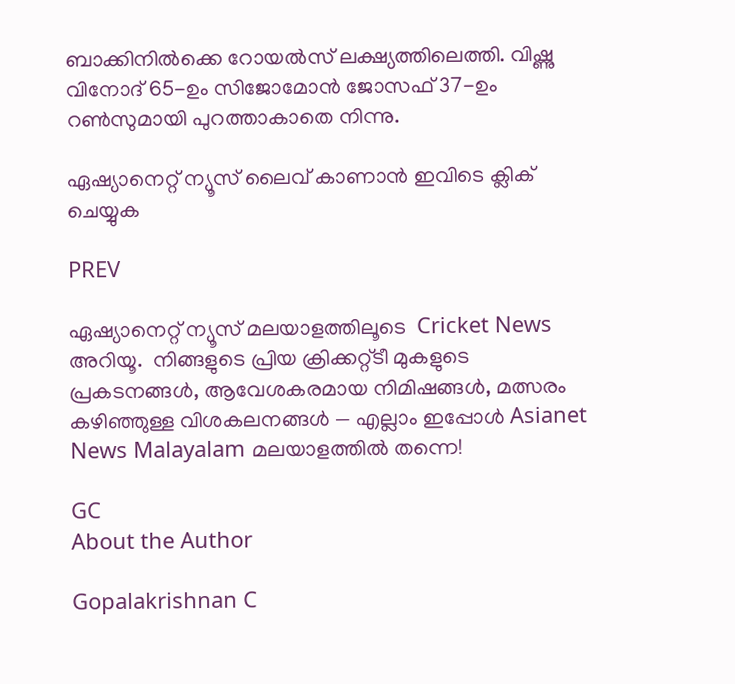ബാക്കിനിൽക്കെ റോയൽസ് ലക്ഷ്യത്തിലെത്തി. വിഷ്ണു വിനോദ് 65-ഉം സിജോമോൻ ജോസഫ് 37-ഉം റൺസുമായി പുറത്താകാതെ നിന്നു.

ഏഷ്യാനെറ്റ് ന്യൂസ് ലൈവ് കാണാന്‍ ഇവിടെ ക്ലിക് ചെയ്യുക

PREV

ഏഷ്യാനെറ്റ് ന്യൂസ് മലയാളത്തിലൂടെ  Cricket News അറിയൂ.  നിങ്ങളുടെ പ്രിയ ക്രിക്കറ്റ്ടീ മുകളുടെ പ്രകടനങ്ങൾ, ആവേശകരമായ നിമിഷങ്ങൾ, മത്സരം കഴിഞ്ഞുള്ള വിശകലനങ്ങൾ — എല്ലാം ഇപ്പോൾ Asianet News Malayalam മലയാളത്തിൽ തന്നെ!

GC
About the Author

Gopalakrishnan C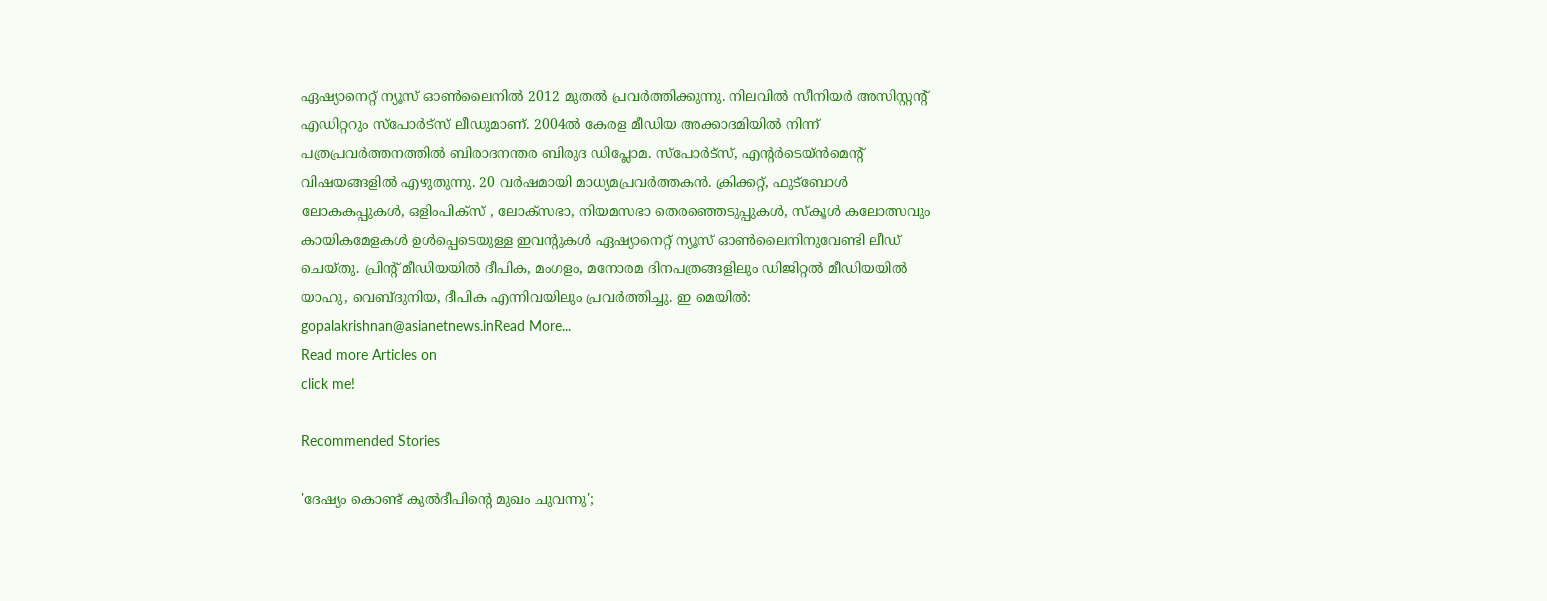ഏഷ്യാനെറ്റ് ന്യൂസ് ഓണ്‍ലൈനില്‍ 2012 മുതല്‍ പ്രവര്‍ത്തിക്കുന്നു. നിലവില്‍ സീനിയര്‍ അസിസ്റ്റന്‍റ് എഡിറ്ററും സ്പോർട്സ് ലീഡുമാണ്. 2004ൽ കേരള മീഡിയ അക്കാദമിയില്‍ നിന്ന് പത്രപ്രവര്‍ത്തനത്തില്‍ ബിരാദനന്തര ബിരുദ ഡിപ്ലോമ. സ്പോര്‍ട്സ്, എന്‍റര്‍ടെയ്ൻമെന്‍റ് വിഷയങ്ങളില്‍ എഴുതുന്നു. 20 വര്‍ഷമായി മാധ്യമപ്രവര്‍ത്തകൻ. ക്രിക്കറ്റ്, ഫുട്ബോള്‍ ലോകകപ്പുകൾ, ഒളിംപിക്സ് , ലോക്സഭാ, നിയമസഭാ തെരഞ്ഞെടുപ്പുകള്‍, സ്കൂള്‍ കലോത്സവും കായികമേളകള്‍ ഉള്‍പ്പെടെയുള്ള ഇവന്‍റുകള്‍ ഏഷ്യാനെറ്റ് ന്യൂസ് ഓണ്‍ലൈനിനുവേണ്ടി ലീഡ് ചെയ്തു. പ്രിന്‍റ് മീഡിയയില്‍ ദീപിക, മംഗളം, മനോരമ ദിനപത്രങ്ങളിലും ഡിജിറ്റൽ മീഡിയയില്‍ യാഹു, വെബ്ദുനിയ, ദീപിക എന്നിവയിലും പ്രവര്‍ത്തിച്ചു. ഇ മെയില്‍: gopalakrishnan@asianetnews.inRead More...
Read more Articles on
click me!

Recommended Stories

'ദേഷ്യം കൊണ്ട് കുൽദീപിന്‍റെ മുഖം ചുവന്നു';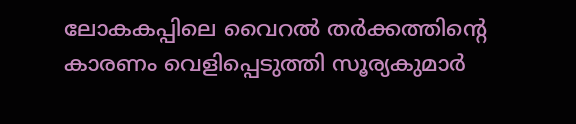ലോകകപ്പിലെ വൈറൽ തർക്കത്തിന്‍റെ കാരണം വെളിപ്പെടുത്തി സൂര്യകുമാർ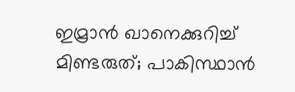ഇമ്രാൻ ഖാനെക്കുറിച്ച് മിണ്ടരുത്; പാകിസ്ഥാൻ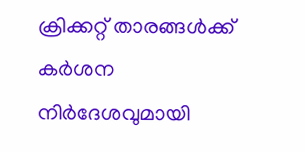ക്രിക്കറ്റ് താരങ്ങൾക്ക് കർശന നിർദേശവുമായി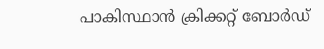പാകിസ്ഥാൻ ക്രിക്കറ്റ് ബോർഡ്